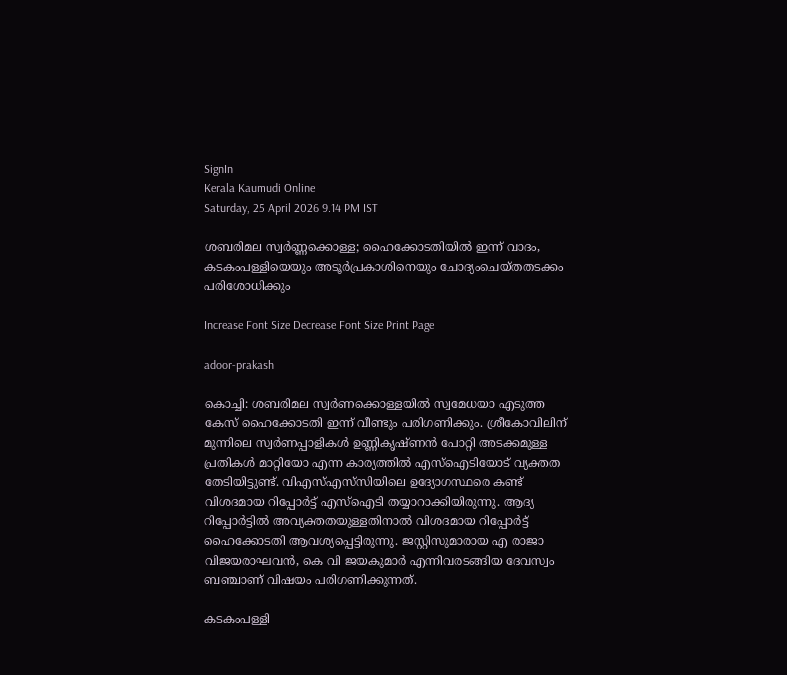SignIn
Kerala Kaumudi Online
Saturday, 25 April 2026 9.14 PM IST

ശബരിമല സ്വർണ്ണക്കൊള്ള; ഹൈക്കോടതിയിൽ ഇന്ന് വാദം, കടകംപള്ളിയെയും അടൂർപ്രകാശിനെയും ചോദ്യംചെയ്‌തതടക്കം പരിശോധിക്കും

Increase Font Size Decrease Font Size Print Page

adoor-prakash

കൊച്ചി: ശബരിമല സ്വർണക്കൊള്ളയിൽ സ്വമേധയാ എടുത്ത കേസ് ഹൈക്കോടതി ഇന്ന് വീണ്ടും പരിഗണിക്കും. ശ്രീകോവിലിന് മുന്നിലെ സ്വർണപ്പാളികൾ ഉണ്ണികൃഷ്‌ണൻ പോറ്റി അടക്കമുള്ള പ്രതികൾ മാറ്റിയോ എന്ന കാര്യത്തിൽ എസ്ഐടിയോട് വ്യക്തത തേടിയിട്ടുണ്ട്. വിഎസ്എസ്‌സിയിലെ ഉദ്യോഗസ്ഥരെ കണ്ട് വിശദമായ റിപ്പോർട്ട് എസ്ഐടി തയ്യാറാക്കിയിരുന്നു. ആദ്യ റിപ്പോർട്ടിൽ അവ്യക്തതയുള്ളതിനാൽ വിശദമായ റിപ്പോർട്ട് ഹൈക്കോടതി ആവശ്യപ്പെട്ടിരുന്നു. ജസ്റ്റിസുമാരായ എ രാജാ വിജയരാഘവൻ, കെ വി ജയകുമാർ എന്നിവരടങ്ങിയ ദേവസ്വം ബഞ്ചാണ് വിഷയം പരിഗണിക്കുന്നത്.

കടകംപള്ളി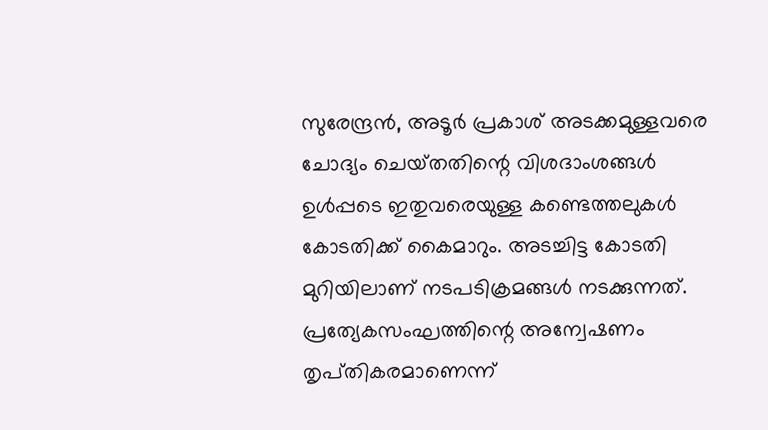സുരേന്ദ്രൻ, അടൂർ പ്രകാശ് അടക്കമുള്ളവരെ ചോദ്യം ചെയ്‌തതിന്റെ വിശദാംശങ്ങൾ ഉൾപ്പടെ ഇതുവരെയുള്ള കണ്ടെത്തലുകൾ കോടതിക്ക് കൈമാറും. അടച്ചിട്ട കോടതി മുറിയിലാണ് നടപടിക്രമങ്ങൾ നടക്കുന്നത്. പ്രത്യേകസംഘത്തിന്റെ അന്വേഷണം തൃപ്‌തികരമാണെന്ന്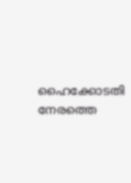ഹൈക്കോടതി നേരത്തെ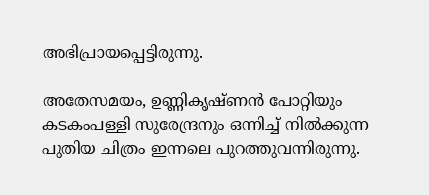അഭിപ്രായപ്പെട്ടിരുന്നു.

അതേസമയം, ഉണ്ണികൃഷ്‌ണൻ പോറ്റിയും കടകംപള്ളി സുരേന്ദ്രനും ഒന്നിച്ച് നിൽക്കുന്ന പുതിയ ചിത്രം ഇന്നലെ പുറത്തുവന്നിരുന്നു.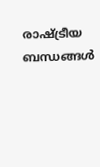രാഷ്ട്രീയ ബന്ധങ്ങൾ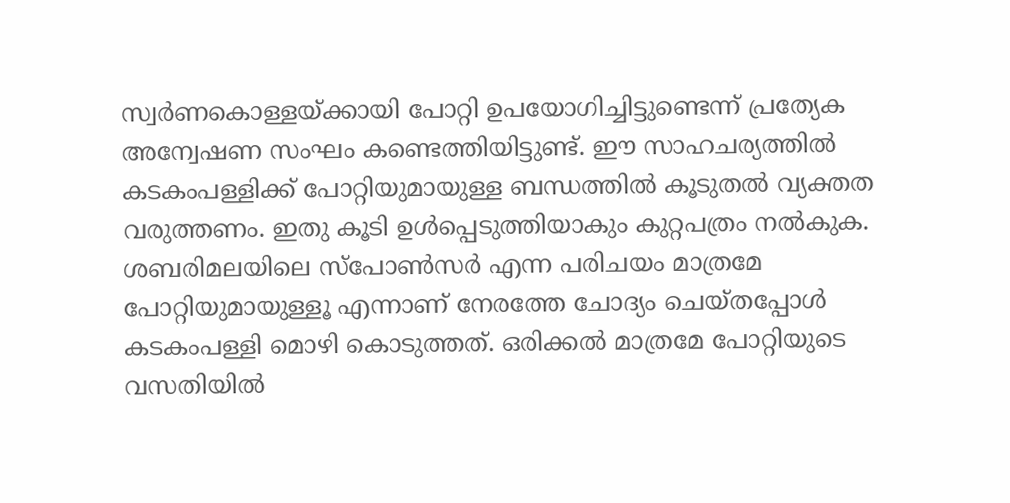സ്വർണകൊള്ളയ്‌ക്കായി പോറ്റി ഉപയോഗിച്ചിട്ടുണ്ടെന്ന് പ്രത്യേക അന്വേഷണ സംഘം കണ്ടെത്തിയിട്ടുണ്ട്. ഈ സാഹചര്യത്തിൽ കടകംപള്ളിക്ക് പോറ്റിയുമായുള്ള ബന്ധത്തിൽ കൂടുതൽ വ്യക്തത വരുത്തണം. ഇതു കൂടി ഉൾപ്പെടുത്തിയാകും കുറ്റപത്രം നൽകുക. ശബരിമലയിലെ സ്‌പോൺസർ എന്ന പരിചയം മാത്രമേ പോറ്റിയുമായുള്ളൂ എന്നാണ് നേരത്തേ ചോദ്യം ചെയ്തപ്പോൾ കടകംപള്ളി മൊഴി കൊടുത്തത്. ഒരിക്കൽ മാത്രമേ പോറ്റിയുടെ വസതിയിൽ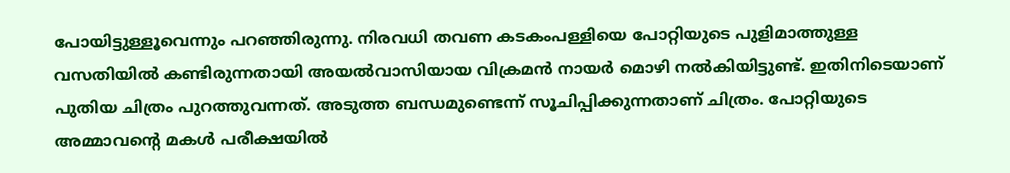പോയിട്ടുള്ളൂവെന്നും പറഞ്ഞിരുന്നു. നിരവധി തവണ കടകംപള്ളിയെ പോറ്റിയുടെ പുളിമാത്തുള്ള വസതിയിൽ കണ്ടിരുന്നതായി അയൽവാസിയായ വിക്രമൻ നായർ മൊഴി നൽകിയിട്ടുണ്ട്. ഇതിനിടെയാണ് പുതിയ ചിത്രം പുറത്തുവന്നത്. അടുത്ത ബന്ധമുണ്ടെന്ന് സൂചിപ്പിക്കുന്നതാണ് ചിത്രം. പോറ്റിയുടെ അമ്മാവന്റെ മകൾ പരീക്ഷയിൽ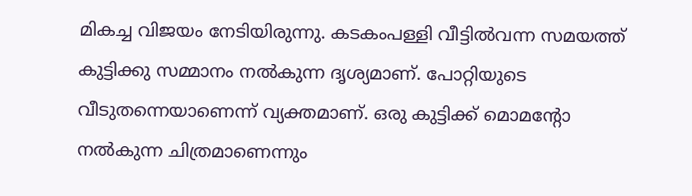മികച്ച വിജയം നേടിയിരുന്നു. കടകംപള്ളി വീട്ടിൽവന്ന സമയത്ത് കുട്ടിക്കു സമ്മാനം നൽകുന്ന ദൃശ്യമാണ്. പോറ്റിയുടെ വീടുതന്നെയാണെന്ന് വ്യക്തമാണ്. ഒരു കുട്ടിക്ക് മൊമന്റോ നൽകുന്ന ചിത്രമാണെന്നും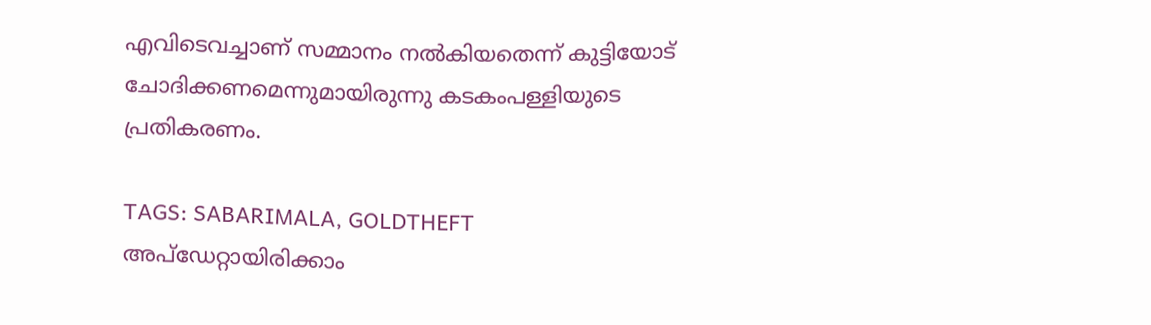എവിടെവച്ചാണ് സമ്മാനം നൽകിയതെന്ന് കുട്ടിയോട് ചോദിക്കണമെന്നുമായിരുന്നു കടകംപള്ളിയുടെ പ്രതികരണം.

TAGS: SABARIMALA, GOLDTHEFT
അപ്ഡേറ്റായിരിക്കാം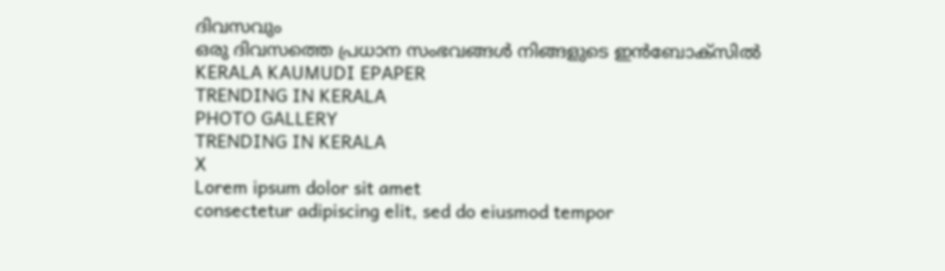ദിവസവും
ഒരു ദിവസത്തെ പ്രധാന സംഭവങ്ങൾ നിങ്ങളുടെ ഇൻബോക്സിൽ
KERALA KAUMUDI EPAPER
TRENDING IN KERALA
PHOTO GALLERY
TRENDING IN KERALA
X
Lorem ipsum dolor sit amet
consectetur adipiscing elit, sed do eiusmod tempor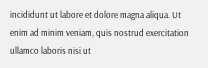incididunt ut labore et dolore magna aliqua. Ut enim ad minim veniam, quis nostrud exercitation ullamco laboris nisi ut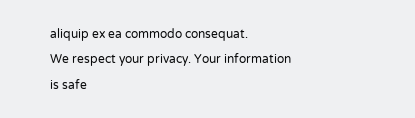aliquip ex ea commodo consequat.
We respect your privacy. Your information is safe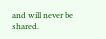and will never be shared.